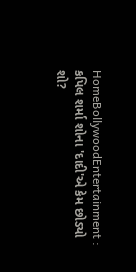HomeBollywoodEntertainment : કપિલ શર્મા શોના 'દાદી'એ કેમ છોડ્યો શો?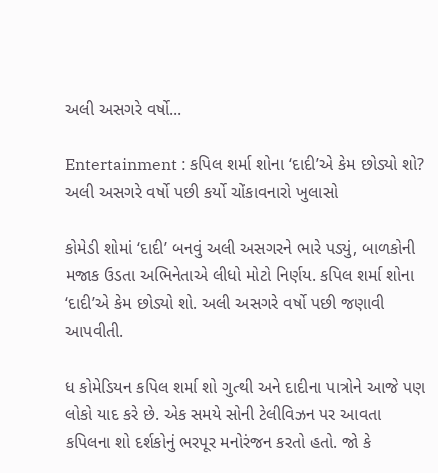અલી અસગરે વર્ષો...

Entertainment : કપિલ શર્મા શોના ‘દાદી’એ કેમ છોડ્યો શો? અલી અસગરે વર્ષો પછી કર્યો ચોંકાવનારો ખુલાસો

કોમેડી શોમાં ‘દાદી’ બનવું અલી અસગરને ભારે પડ્યું, બાળકોની મજાક ઉડતા અભિનેતાએ લીધો મોટો નિર્ણય. કપિલ શર્મા શોના ‘દાદી’એ કેમ છોડ્યો શો. અલી અસગરે વર્ષો પછી જણાવી આપવીતી.

ધ કોમેડિયન કપિલ શર્મા શો ગુત્થી અને દાદીના પાત્રોને આજે પણ લોકો યાદ કરે છે. એક સમયે સોની ટેલીવિઝન પર આવતા કપિલના શો દર્શકોનું ભરપૂર મનોરંજન કરતો હતો. જો કે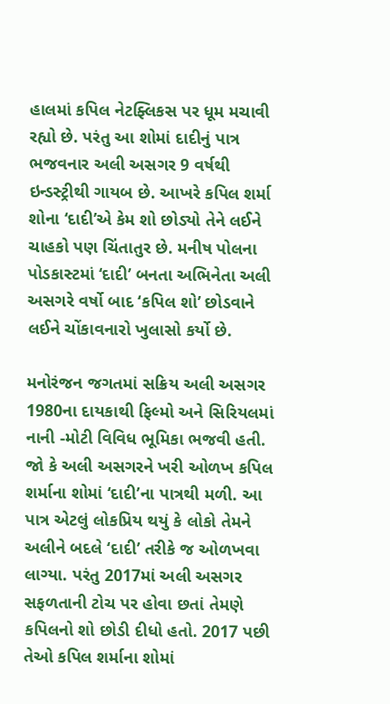હાલમાં કપિલ નેટફ્લિકસ પર ધૂમ મચાવી રહ્યો છે. પરંતુ આ શોમાં દાદીનું પાત્ર ભજવનાર અલી અસગર 9 વર્ષથી ઇન્ડસ્ટ્રીથી ગાયબ છે. આખરે કપિલ શર્મા શોના ‘દાદી’એ કેમ શો છોડ્યો તેને લઈને ચાહકો પણ ચિંતાતુર છે. મનીષ પોલના પોડકાસ્ટમાં ‘દાદી’ બનતા અભિનેતા અલી અસગરે વર્ષો બાદ ‘કપિલ શો’ છોડવાને લઈને ચોંકાવનારો ખુલાસો કર્યો છે.

મનોરંજન જગતમાં સક્રિય અલી અસગર 1980ના દાયકાથી ફિલ્મો અને સિરિયલમાં નાની -મોટી વિવિધ ભૂમિકા ભજવી હતી. જો કે અલી અસગરને ખરી ઓળખ કપિલ શર્માના શોમાં ‘દાદી’ના પાત્રથી મળી. આ પાત્ર એટલું લોકપ્રિય થયું કે લોકો તેમને અલીને બદલે ‘દાદી’ તરીકે જ ઓળખવા લાગ્યા. પરંતુ 2017માં અલી અસગર સફળતાની ટોચ પર હોવા છતાં તેમણે કપિલનો શો છોડી દીધો હતો. 2017 પછી તેઓ કપિલ શર્માના શોમાં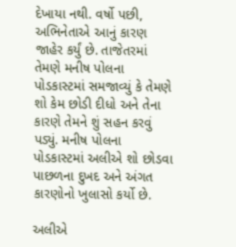દેખાયા નથી. વર્ષો પછી, અભિનેતાએ આનું કારણ જાહેર કર્યું છે. તાજેતરમાં તેમણે મનીષ પોલના પોડકાસ્ટમાં સમજાવ્યું કે તેમણે શો કેમ છોડી દીધો અને તેના કારણે તેમને શું સહન કરવું પડ્યું. મનીષ પોલના પોડકાસ્ટમાં અલીએ શો છોડવા પાછળના દુખદ અને અંગત કારણોનો ખુલાસો કર્યો છે.

અલીએ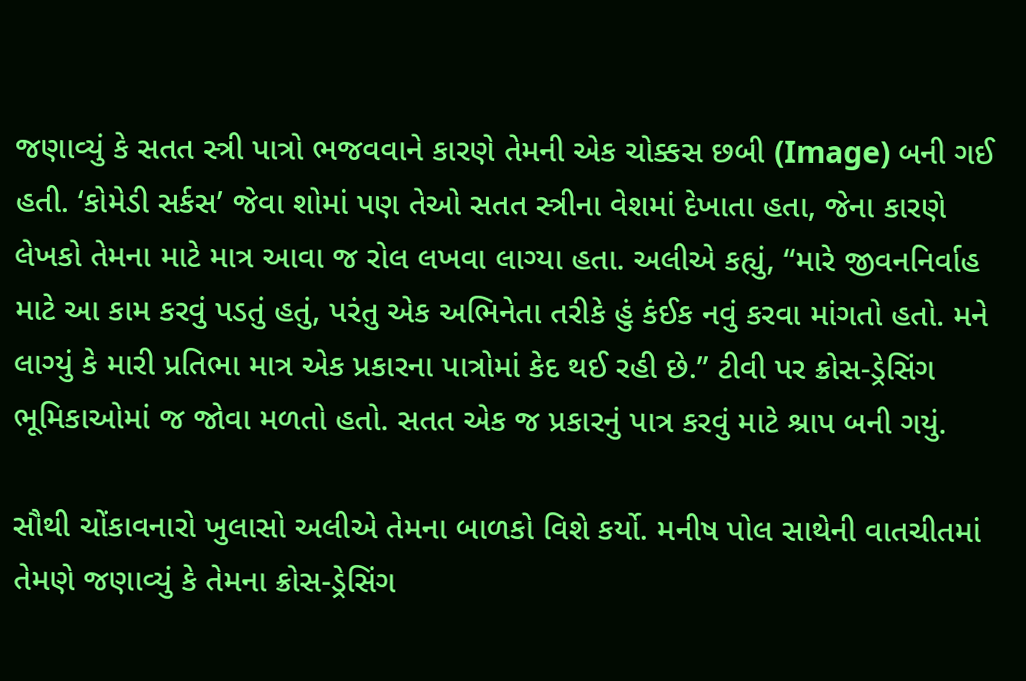જણાવ્યું કે સતત સ્ત્રી પાત્રો ભજવવાને કારણે તેમની એક ચોક્કસ છબી (Image) બની ગઈ હતી. ‘કોમેડી સર્કસ’ જેવા શોમાં પણ તેઓ સતત સ્ત્રીના વેશમાં દેખાતા હતા, જેના કારણે લેખકો તેમના માટે માત્ર આવા જ રોલ લખવા લાગ્યા હતા. અલીએ કહ્યું, “મારે જીવનનિર્વાહ માટે આ કામ કરવું પડતું હતું, પરંતુ એક અભિનેતા તરીકે હું કંઈક નવું કરવા માંગતો હતો. મને લાગ્યું કે મારી પ્રતિભા માત્ર એક પ્રકારના પાત્રોમાં કેદ થઈ રહી છે.” ટીવી પર ક્રોસ-ડ્રેસિંગ ભૂમિકાઓમાં જ જોવા મળતો હતો. સતત એક જ પ્રકારનું પાત્ર કરવું માટે શ્રાપ બની ગયું.

સૌથી ચોંકાવનારો ખુલાસો અલીએ તેમના બાળકો વિશે કર્યો. મનીષ પોલ સાથેની વાતચીતમાં તેમણે જણાવ્યું કે તેમના ક્રોસ-ડ્રેસિંગ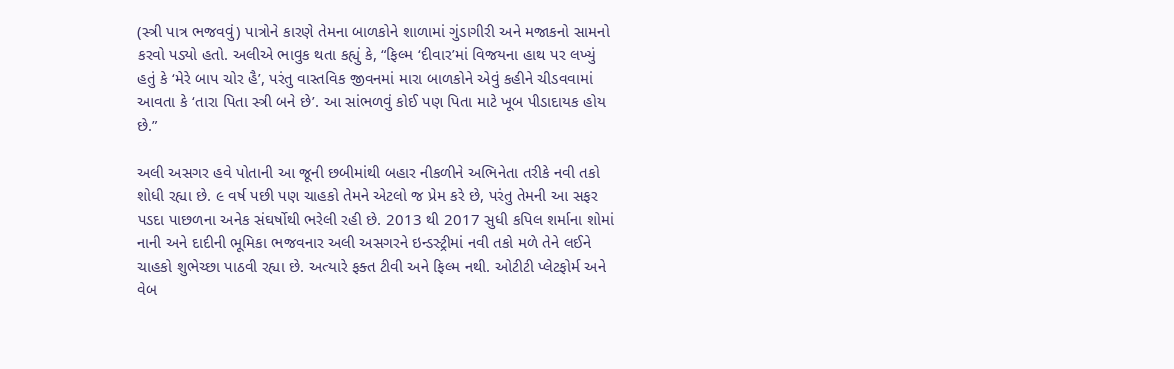(સ્ત્રી પાત્ર ભજવવું) પાત્રોને કારણે તેમના બાળકોને શાળામાં ગુંડાગીરી અને મજાકનો સામનો કરવો પડ્યો હતો. અલીએ ભાવુક થતા કહ્યું કે, “ફિલ્મ ‘દીવાર’માં વિજયના હાથ પર લખ્યું હતું કે ‘મેરે બાપ ચોર હૈ’, પરંતુ વાસ્તવિક જીવનમાં મારા બાળકોને એવું કહીને ચીડવવામાં આવતા કે ‘તારા પિતા સ્ત્રી બને છે’. આ સાંભળવું કોઈ પણ પિતા માટે ખૂબ પીડાદાયક હોય છે.”

અલી અસગર હવે પોતાની આ જૂની છબીમાંથી બહાર નીકળીને અભિનેતા તરીકે નવી તકો શોધી રહ્યા છે. ૯ વર્ષ પછી પણ ચાહકો તેમને એટલો જ પ્રેમ કરે છે, પરંતુ તેમની આ સફર પડદા પાછળના અનેક સંઘર્ષોથી ભરેલી રહી છે. 2013 થી 2017 સુધી કપિલ શર્માના શોમાં નાની અને દાદીની ભૂમિકા ભજવનાર અલી અસગરને ઇન્ડસ્ટ્રીમાં નવી તકો મળે તેને લઈને ચાહકો શુભેચ્છા પાઠવી રહ્યા છે. અત્યારે ફક્ત ટીવી અને ફિલ્મ નથી. ઓટીટી પ્લેટફોર્મ અને વેબ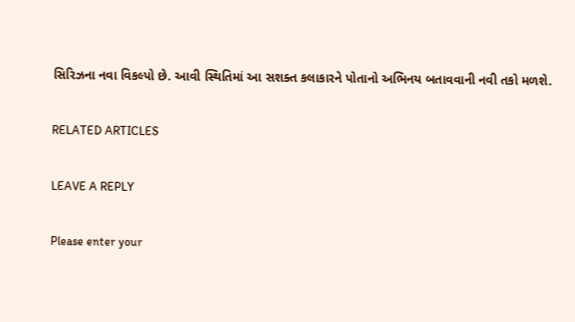સિરિઝના નવા વિકલ્પો છે. આવી સ્થિતિમાં આ સશક્ત કલાકારને પોતાનો અભિનય બતાવવાની નવી તકો મળશે.

RELATED ARTICLES

LEAVE A REPLY

Please enter your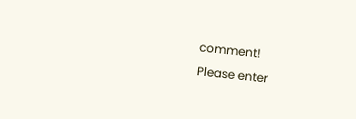comment!
Please enter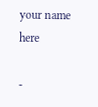your name here

-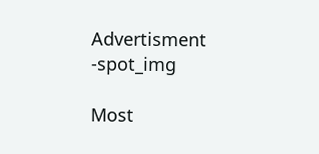Advertisment -spot_img

Most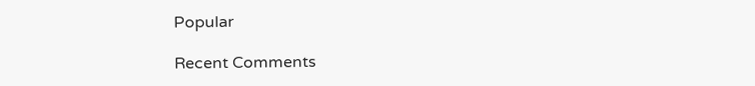Popular

Recent Comments